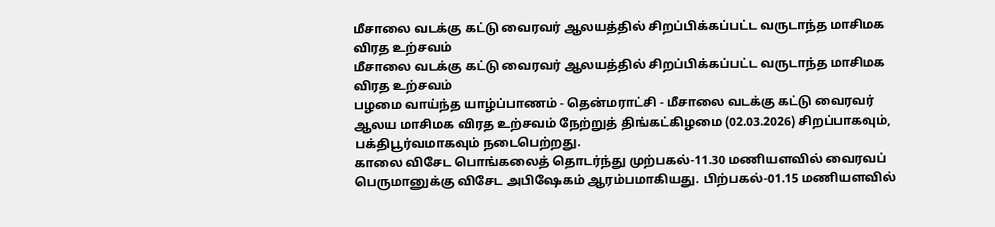மீசாலை வடக்கு கட்டு வைரவர் ஆலயத்தில் சிறப்பிக்கப்பட்ட வருடாந்த மாசிமக விரத உற்சவம்
மீசாலை வடக்கு கட்டு வைரவர் ஆலயத்தில் சிறப்பிக்கப்பட்ட வருடாந்த மாசிமக விரத உற்சவம்
பழமை வாய்ந்த யாழ்ப்பாணம் - தென்மராட்சி - மீசாலை வடக்கு கட்டு வைரவர் ஆலய மாசிமக விரத உற்சவம் நேற்றுத் திங்கட்கிழமை (02.03.2026) சிறப்பாகவும், பக்திபூர்வமாகவும் நடைபெற்றது.
காலை விசேட பொங்கலைத் தொடர்ந்து முற்பகல்-11.30 மணியளவில் வைரவப் பெருமானுக்கு விசேட அபிஷேகம் ஆரம்பமாகியது. பிற்பகல்-01.15 மணியளவில்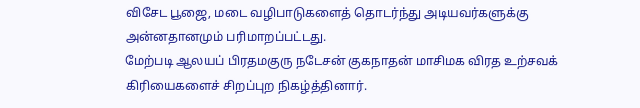விசேட பூஜை, மடை வழிபாடுகளைத் தொடர்ந்து அடியவர்களுக்கு அன்னதானமும் பரிமாறப்பட்டது.
மேற்படி ஆலயப் பிரதமகுரு நடேசன் குகநாதன் மாசிமக விரத உற்சவக் கிரியைகளைச் சிறப்புற நிகழ்த்தினார்.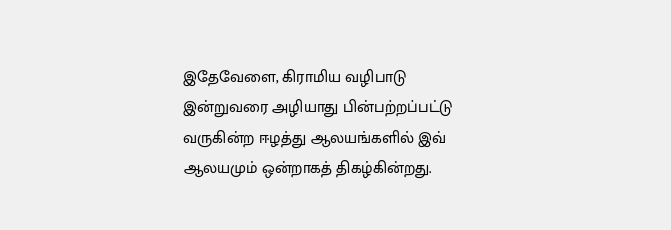இதேவேளை, கிராமிய வழிபாடு இன்றுவரை அழியாது பின்பற்றப்பட்டு வருகின்ற ஈழத்து ஆலயங்களில் இவ் ஆலயமும் ஒன்றாகத் திகழ்கின்றது.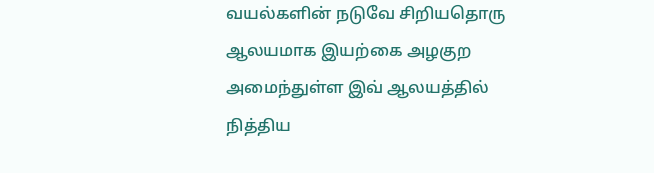வயல்களின் நடுவே சிறியதொரு ஆலயமாக இயற்கை அழகுற அமைந்துள்ள இவ் ஆலயத்தில் நித்திய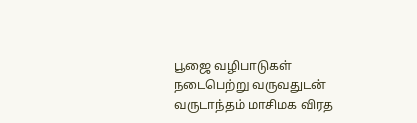பூஜை வழிபாடுகள் நடைபெற்று வருவதுடன் வருடாந்தம் மாசிமக விரத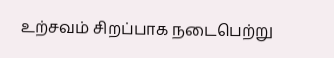உற்சவம் சிறப்பாக நடைபெற்று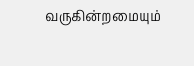வருகின்றமையும்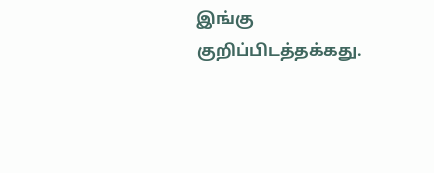இங்கு குறிப்பிடத்தக்கது.